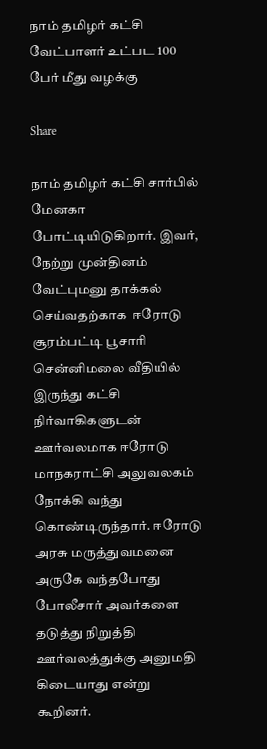நாம் தமிழர் கட்சி வேட்பாளர் உட்பட 100 பேர் மீது வழக்கு

Share

நாம் தமிழர் கட்சி சார்பில் மேனகா போட்டியிடுகிறார். இவர், நேற்று முன்தினம் வேட்புமனு தாக்கல் செய்வதற்காக  ஈரோடு சூரம்பட்டி பூசாரி சென்னிமலை வீதியில் இருந்து கட்சி நிர்வாகிகளுடன் ஊர்வலமாக ஈரோடு மாநகராட்சி அலுவலகம் நோக்கி வந்து கொண்டிருந்தார். ஈரோடு அரசு மருத்துவமனை அருகே வந்தபோது போலீசார் அவர்களை தடுத்து நிறுத்தி ஊர்வலத்துக்கு அனுமதி கிடையாது என்று கூறினர்.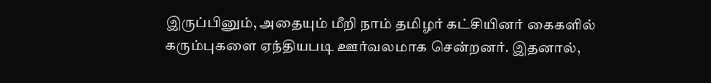இருப்பினும், அதையும் மீறி நாம் தமிழர் கட்சியினர் கைகளில் கரும்புகளை ஏந்தியபடி ஊர்வலமாக சென்றனர். இதனால்,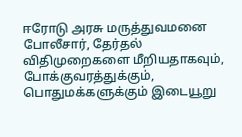ஈரோடு அரசு மருத்துவமனை போலீசார், தேர்தல் விதிமுறைகளை மீறியதாகவும், போக்குவரத்துக்கும், பொதுமக்களுக்கும் இடையூறு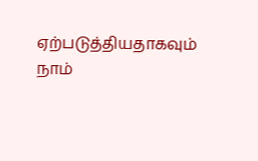ஏற்படுத்தியதாகவும் நாம்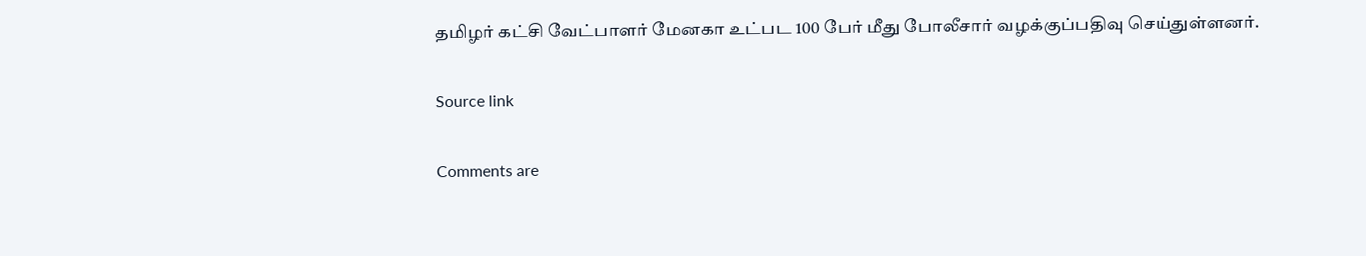தமிழர் கட்சி வேட்பாளர் மேனகா உட்பட 100 பேர் மீது போலீசார் வழக்குப்பதிவு செய்துள்ளனர்.

Source link

Comments are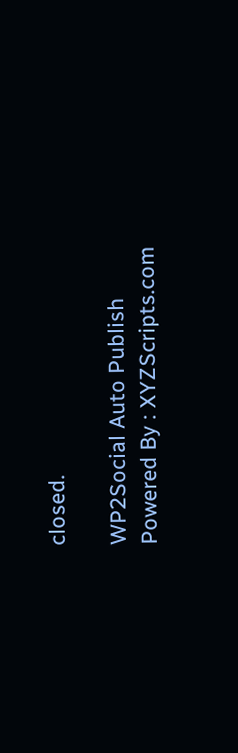closed.

WP2Social Auto Publish Powered By : XYZScripts.com